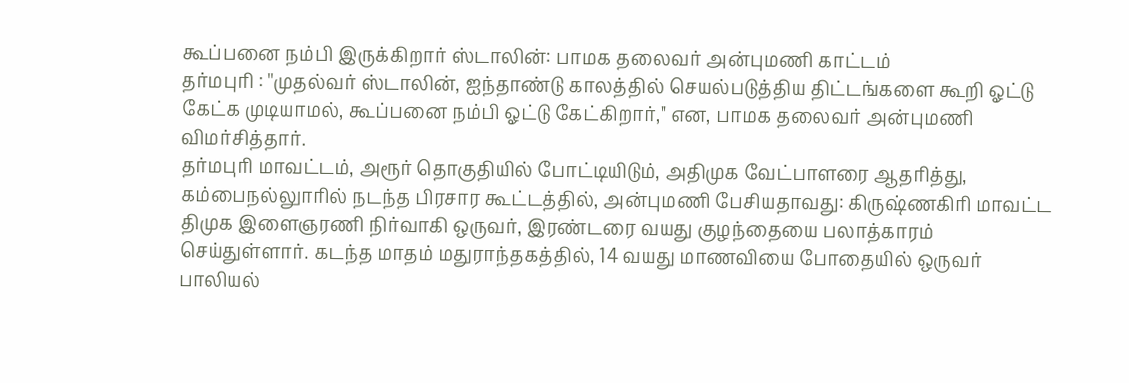கூப்பனை நம்பி இருக்கிறார் ஸ்டாலின்: பாமக தலைவர் அன்புமணி காட்டம்
தர்மபுரி : ''முதல்வர் ஸ்டாலின், ஐந்தாண்டு காலத்தில் செயல்படுத்திய திட்டங்களை கூறி ஓட்டு கேட்க முடியாமல், கூப்பனை நம்பி ஓட்டு கேட்கிறார்,'' என, பாமக தலைவர் அன்புமணி விமர்சித்தார்.
தர்மபுரி மாவட்டம், அரூர் தொகுதியில் போட்டியிடும், அதிமுக வேட்பாளரை ஆதரித்து, கம்பைநல்லுாரில் நடந்த பிரசார கூட்டத்தில், அன்புமணி பேசியதாவது: கிருஷ்ணகிரி மாவட்ட திமுக இளைஞரணி நிர்வாகி ஒருவர், இரண்டரை வயது குழந்தையை பலாத்காரம் செய்துள்ளார். கடந்த மாதம் மதுராந்தகத்தில், 14 வயது மாணவியை போதையில் ஒருவர் பாலியல்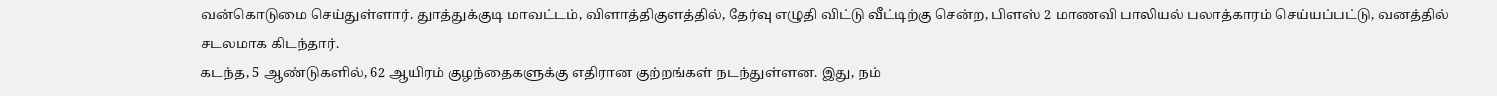வன்கொடுமை செய்துள்ளார். துாத்துக்குடி மாவட்டம், விளாத்திகுளத்தில், தேர்வு எழுதி விட்டு வீட்டிற்கு சென்ற, பிளஸ் 2 மாணவி பாலியல் பலாத்காரம் செய்யப்பட்டு, வனத்தில் சடலமாக கிடந்தார்.
கடந்த, 5 ஆண்டுகளில், 62 ஆயிரம் குழந்தைகளுக்கு எதிரான குற்றங்கள் நடந்துள்ளன. இது, நம்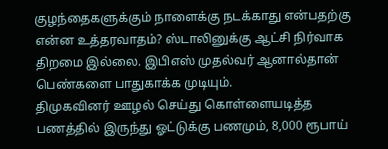குழந்தைகளுக்கும் நாளைக்கு நடக்காது என்பதற்கு என்ன உத்தரவாதம்? ஸ்டாலினுக்கு ஆட்சி நிர்வாக திறமை இல்லை. இபிஎஸ் முதல்வர் ஆனால்தான் பெண்களை பாதுகாக்க முடியும்.
திமுகவினர் ஊழல் செய்து கொள்ளையடித்த பணத்தில் இருந்து ஓட்டுக்கு பணமும், 8,000 ரூபாய்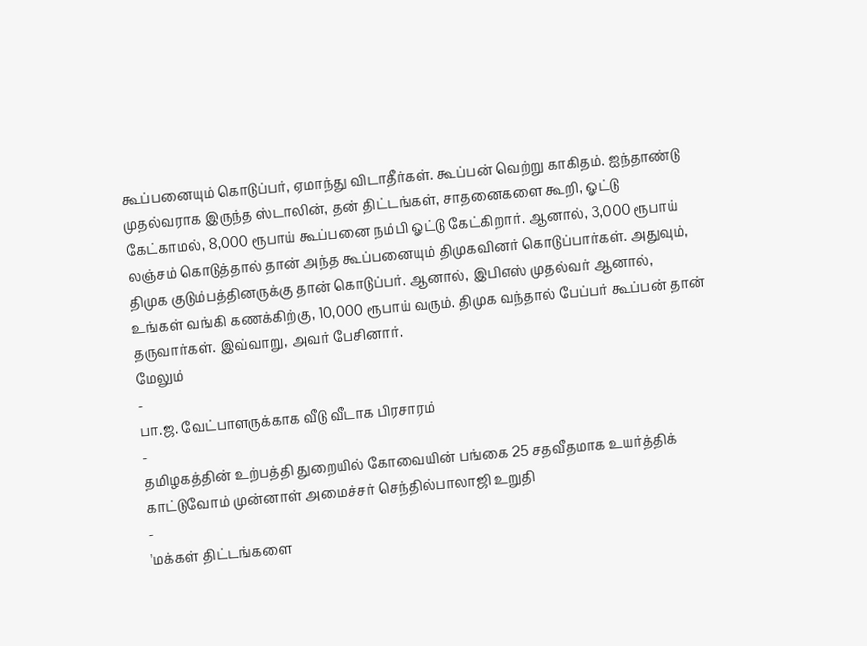கூப்பனையும் கொடுப்பர், ஏமாந்து விடாதீர்கள். கூப்பன் வெற்று காகிதம். ஐந்தாண்டு முதல்வராக இருந்த ஸ்டாலின், தன் திட்டங்கள், சாதனைகளை கூறி, ஓட்டு கேட்காமல், 8,000 ரூபாய் கூப்பனை நம்பி ஓட்டு கேட்கிறார். ஆனால், 3,000 ரூபாய் லஞ்சம் கொடுத்தால் தான் அந்த கூப்பனையும் திமுகவினர் கொடுப்பார்கள். அதுவும், திமுக குடும்பத்தினருக்கு தான் கொடுப்பர். ஆனால், இபிஎஸ் முதல்வர் ஆனால், உங்கள் வங்கி கணக்கிற்கு, 10,000 ரூபாய் வரும். திமுக வந்தால் பேப்பர் கூப்பன் தான் தருவார்கள். இவ்வாறு, அவர் பேசினார்.
மேலும்
-
பா.ஜ. வேட்பாளருக்காக வீடு வீடாக பிரசாரம்
-
தமிழகத்தின் உற்பத்தி துறையில் கோவையின் பங்கை 25 சதவீதமாக உயர்த்திக் காட்டுவோம் முன்னாள் அமைச்சர் செந்தில்பாலாஜி உறுதி
-
'மக்கள் திட்டங்களை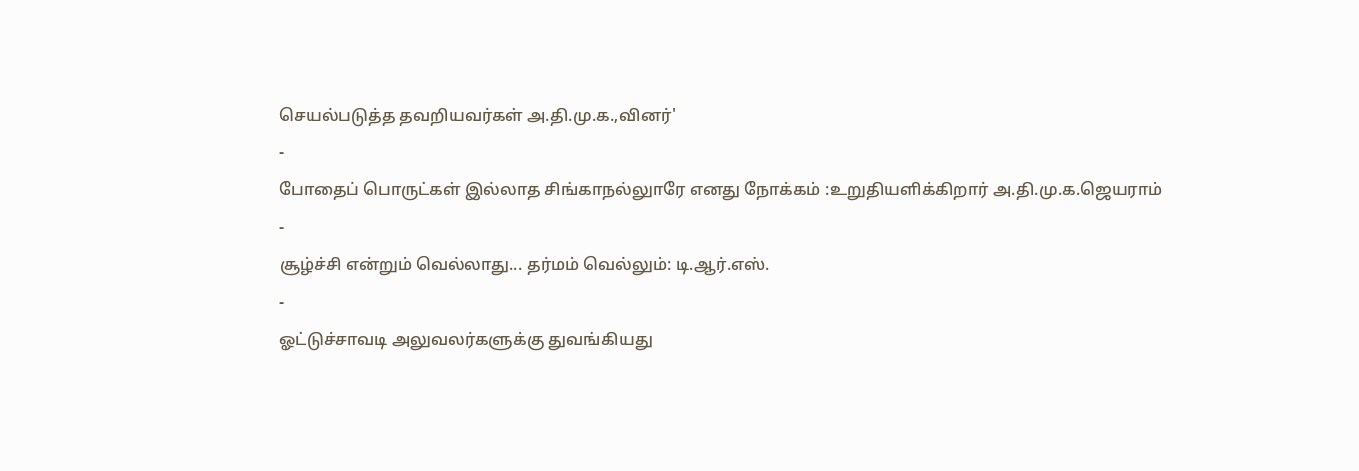செயல்படுத்த தவறியவர்கள் அ.தி.மு.க.,வினர்'
-
போதைப் பொருட்கள் இல்லாத சிங்காநல்லுாரே எனது நோக்கம் :உறுதியளிக்கிறார் அ.தி.மு.க.ஜெயராம்
-
சூழ்ச்சி என்றும் வெல்லாது... தர்மம் வெல்லும்: டி.ஆர்.எஸ்.
-
ஓட்டுச்சாவடி அலுவலர்களுக்கு துவங்கியது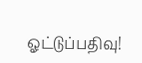ஓட்டுப்பதிவு!